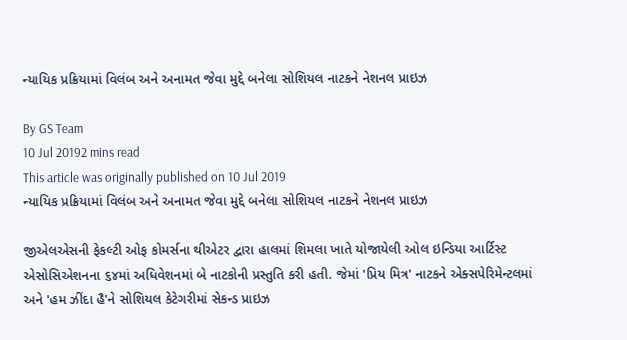ન્યાયિક પ્રક્રિયામાં વિલંબ અને અનામત જેવા મુદ્દે બનેલા સોશિયલ નાટકને નેશનલ પ્રાઇઝ

By GS Team
10 Jul 20192 mins read
This article was originally published on 10 Jul 2019
ન્યાયિક પ્રક્રિયામાં વિલંબ અને અનામત જેવા મુદ્દે બનેલા સોશિયલ નાટકને નેશનલ પ્રાઇઝ

જીએલએસની ફેકલ્ટી ઓફ કોમર્સના થીએટર દ્વારા હાલમાં શિમલા ખાતે યોજાયેલી ઓલ ઇન્ડિયા આર્ટિસ્ટ એસોસિએશનના ૬૪માં અધિવેશનમાં બે નાટકોની પ્રસ્તુતિ કરી હતી. જેમાં 'પ્રિય મિત્ર' નાટકને એક્સપેરિમેન્ટલમાં અને 'હમ ઝીંદા હૈ'ને સોશિયલ કેટેગરીમાં સેકન્ડ પ્રાઇઝ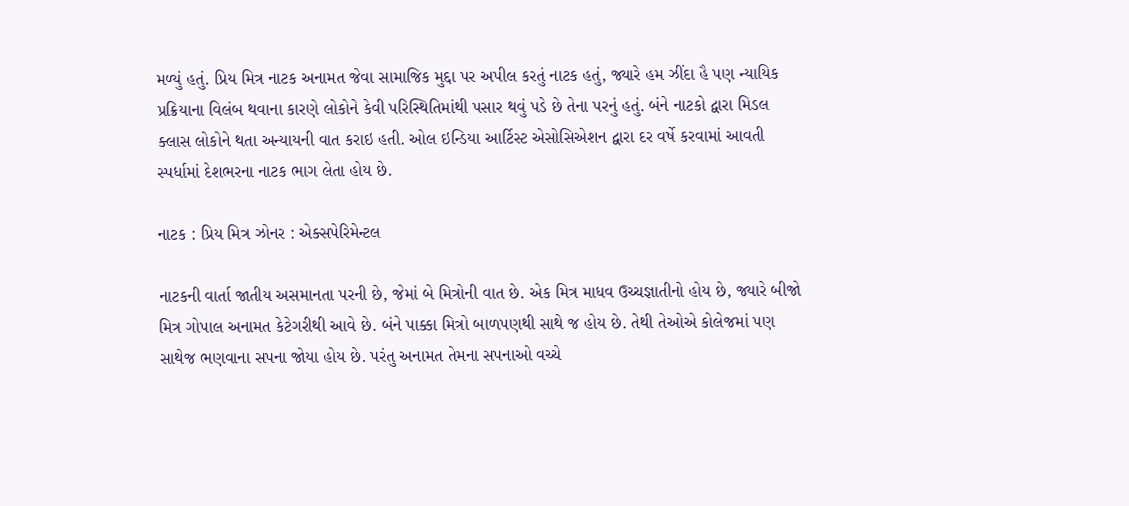મળ્યું હતું. પ્રિય મિત્ર નાટક અનામત જેવા સામાજિક મુદ્દા પર અપીલ કરતું નાટક હતું, જ્યારે હમ ઝીંદા હૈ પણ ન્યાયિક પ્રક્રિયાના વિલંબ થવાના કારણે લોકોને કેવી પરિસ્થિતિમાંથી પસાર થવું પડે છે તેના પરનું હતું. બંને નાટકો દ્વારા મિડલ ક્લાસ લોકોને થતા અન્યાયની વાત કરાઇ હતી. ઓલ ઇન્ડિયા આર્ટિસ્ટ એસોસિએશન દ્વારા દર વર્ષે કરવામાં આવતી સ્પર્ધામાં દેશભરના નાટક ભાગ લેતા હોય છે.

નાટક : પ્રિય મિત્ર ઝોનર : એક્સપેરિમેન્ટલ

નાટકની વાર્તા જાતીય અસમાનતા પરની છે, જેમાં બે મિત્રોની વાત છે. એક મિત્ર માધવ ઉચ્ચજ્ઞાતીનો હોય છે, જ્યારે બીજો મિત્ર ગોપાલ અનામત કેટેગરીથી આવે છે. બંને પાક્કા મિત્રો બાળપણથી સાથે જ હોય છે. તેથી તેઓએ કોલેજમાં પણ સાથેજ ભણવાના સપના જોયા હોય છે. પરંતુ અનામત તેમના સપનાઓ વચ્ચે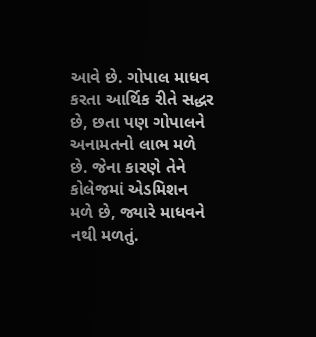આવે છે. ગોપાલ માધવ કરતા આર્થિક રીતે સદ્ધર છે, છતા પણ ગોપાલને અનામતનો લાભ મળે છે. જેના કારણે તેને કોલેજમાં એડમિશન મળે છે, જ્યારે માધવને નથી મળતું.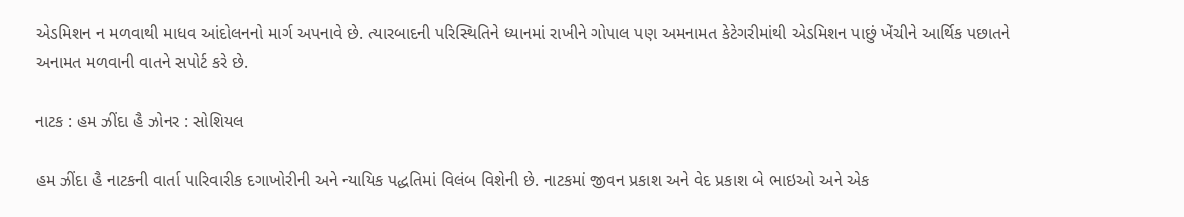એડમિશન ન મળવાથી માધવ આંદોલનનો માર્ગ અપનાવે છે. ત્યારબાદની પરિસ્થિતિને ધ્યાનમાં રાખીને ગોપાલ પણ અમનામત કેટેગરીમાંથી એડમિશન પાછું ખેંચીને આર્થિક પછાતને અનામત મળવાની વાતને સપોર્ટ કરે છે.

નાટક : હમ ઝીંદા હૈ ઝોનર : સોશિયલ

હમ ઝીંદા હૈ નાટકની વાર્તા પારિવારીક દગાખોરીની અને ન્યાયિક પદ્ધતિમાં વિલંબ વિશેની છે. નાટકમાં જીવન પ્રકાશ અને વેદ પ્રકાશ બે ભાઇઓ અને એક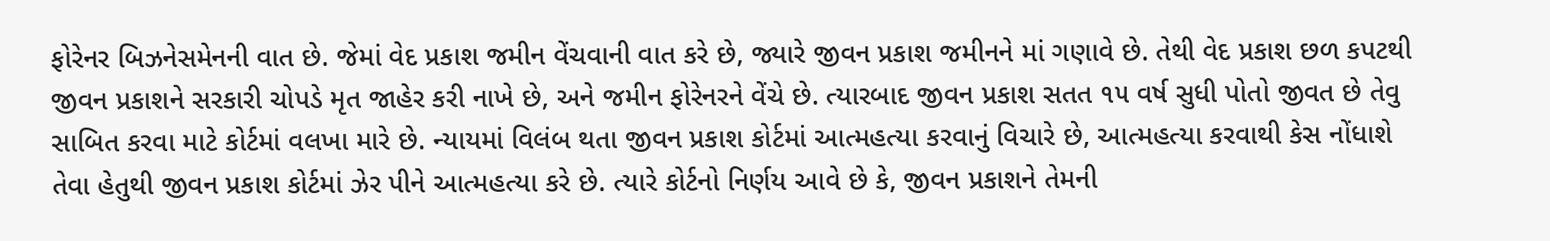ફોરેનર બિઝનેસમેનની વાત છે. જેમાં વેદ પ્રકાશ જમીન વેંચવાની વાત કરે છે, જ્યારે જીવન પ્રકાશ જમીનને માં ગણાવે છે. તેથી વેદ પ્રકાશ છળ કપટથી જીવન પ્રકાશને સરકારી ચોપડે મૃત જાહેર કરી નાખે છે, અને જમીન ફોરેનરને વેંચે છે. ત્યારબાદ જીવન પ્રકાશ સતત ૧૫ વર્ષ સુધી પોતો જીવત છે તેવુ સાબિત કરવા માટે કોર્ટમાં વલખા મારે છે. ન્યાયમાં વિલંબ થતા જીવન પ્રકાશ કોર્ટમાં આત્મહત્યા કરવાનું વિચારે છે, આત્મહત્યા કરવાથી કેસ નોંધાશે તેવા હેતુથી જીવન પ્રકાશ કોર્ટમાં ઝેર પીને આત્મહત્યા કરે છે. ત્યારે કોર્ટનો નિર્ણય આવે છે કે, જીવન પ્રકાશને તેમની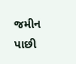જમીન પાછી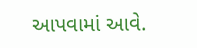આપવામાં આવે.